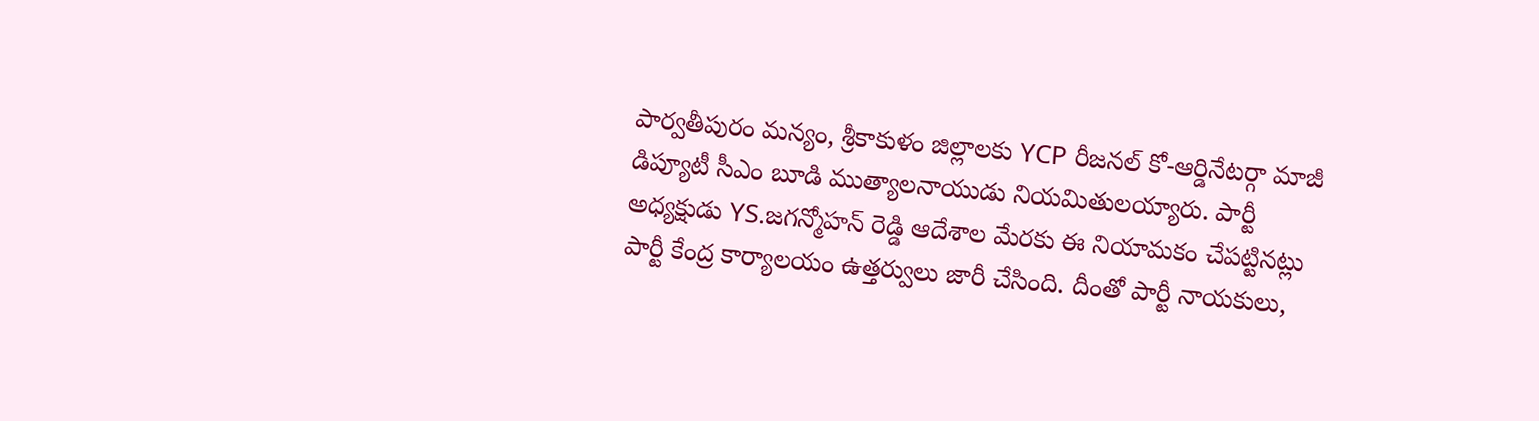పార్వతీపురం మన్యం, శ్రీకాకుళం జిల్లాలకు YCP రీజనల్ కో-ఆర్డినేటర్గా మాజీ డిప్యూటీ సీఎం బూడి ముత్యాలనాయుడు నియమితులయ్యారు. పార్టీ అధ్యక్షుడు YS.జగన్మోహన్ రెడ్డి ఆదేశాల మేరకు ఈ నియామకం చేపట్టినట్లు పార్టీ కేంద్ర కార్యాలయం ఉత్తర్వులు జారీ చేసింది. దీంతో పార్టీ నాయకులు,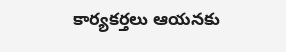కార్యకర్తలు ఆయనకు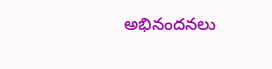అభినందనలు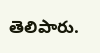తెలిపారు.